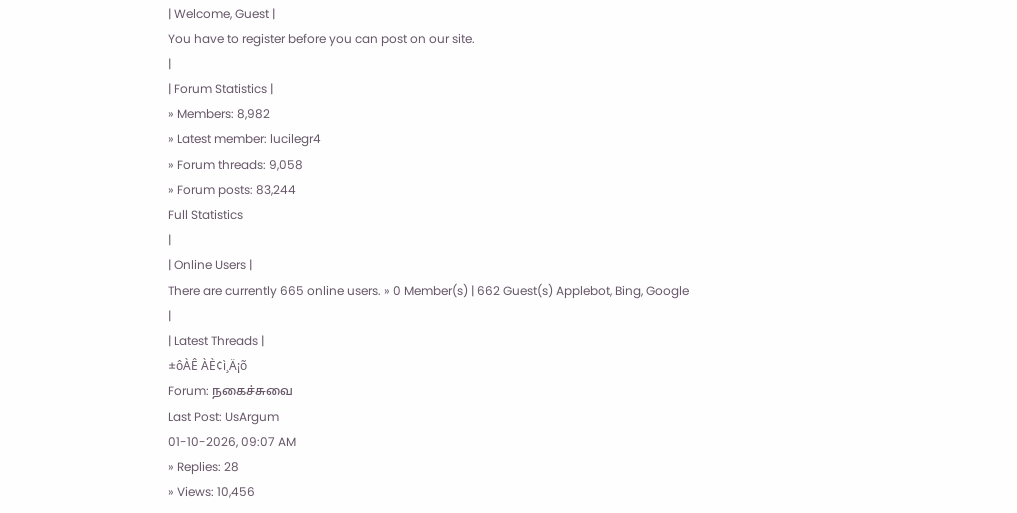| Welcome, Guest |
You have to register before you can post on our site.
|
| Forum Statistics |
» Members: 8,982
» Latest member: lucilegr4
» Forum threads: 9,058
» Forum posts: 83,244
Full Statistics
|
| Online Users |
There are currently 665 online users. » 0 Member(s) | 662 Guest(s) Applebot, Bing, Google
|
| Latest Threads |
±ôÀÊ ÀÈ¢ì¸Ä¡õ
Forum: நகைச்சுவை
Last Post: UsArgum
01-10-2026, 09:07 AM
» Replies: 28
» Views: 10,456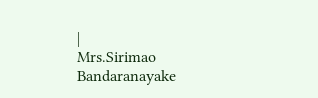|
Mrs.Sirimao Bandaranayake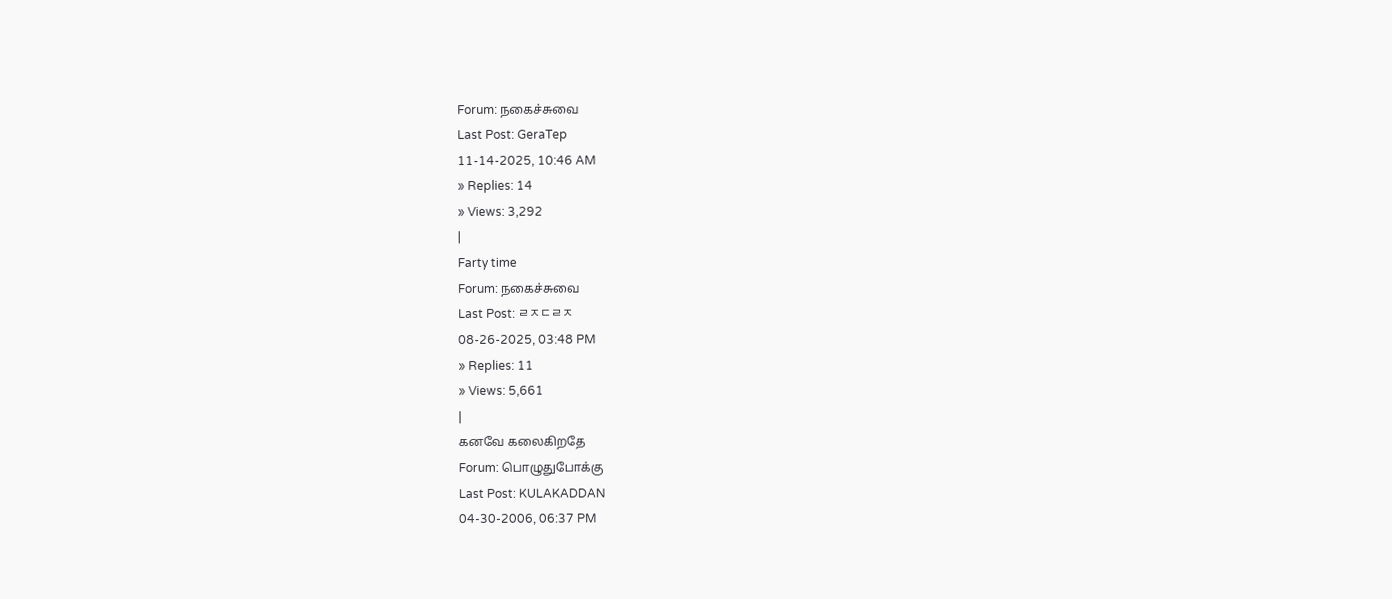Forum: நகைச்சுவை
Last Post: GeraTep
11-14-2025, 10:46 AM
» Replies: 14
» Views: 3,292
|
Farty time
Forum: நகைச்சுவை
Last Post: ㄹㅈㄷㄹㅈ
08-26-2025, 03:48 PM
» Replies: 11
» Views: 5,661
|
கனவே கலைகிறதே
Forum: பொழுதுபோக்கு
Last Post: KULAKADDAN
04-30-2006, 06:37 PM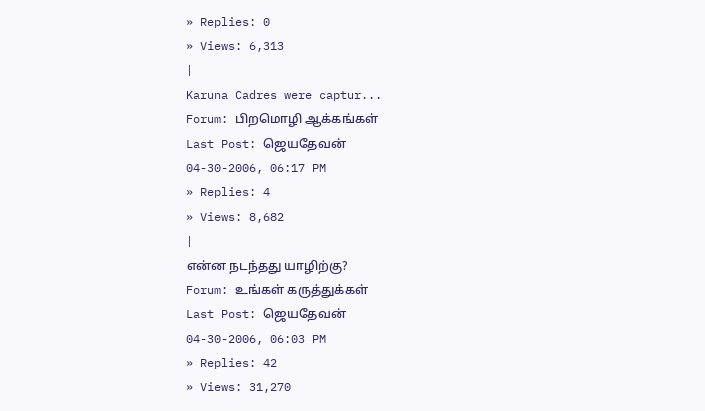» Replies: 0
» Views: 6,313
|
Karuna Cadres were captur...
Forum: பிறமொழி ஆக்கங்கள்
Last Post: ஜெயதேவன்
04-30-2006, 06:17 PM
» Replies: 4
» Views: 8,682
|
என்ன நடந்தது யாழிற்கு?
Forum: உங்கள் கருத்துக்கள்
Last Post: ஜெயதேவன்
04-30-2006, 06:03 PM
» Replies: 42
» Views: 31,270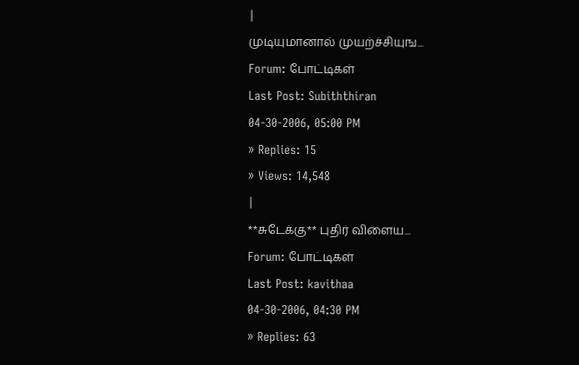|
முடியுமானால் முயற்ச்சியுங...
Forum: போட்டிகள்
Last Post: Subiththiran
04-30-2006, 05:00 PM
» Replies: 15
» Views: 14,548
|
**சுடேக்கு** புதிர் விளைய...
Forum: போட்டிகள்
Last Post: kavithaa
04-30-2006, 04:30 PM
» Replies: 63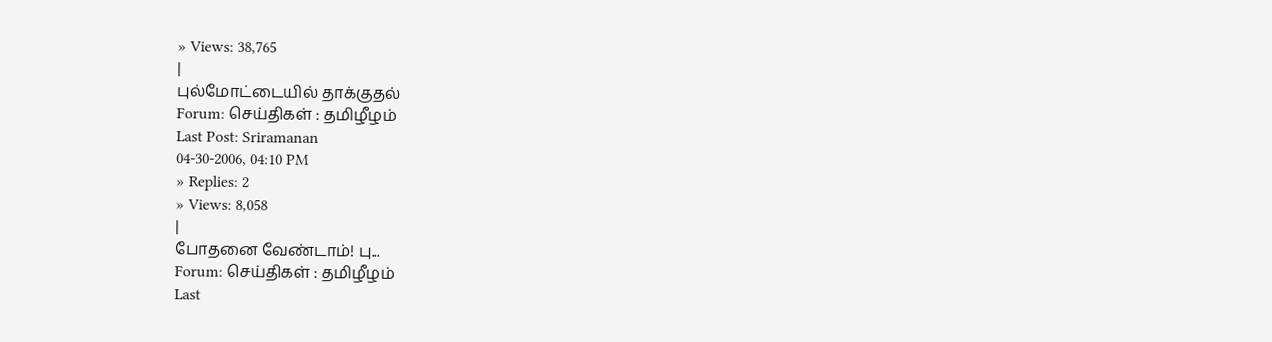» Views: 38,765
|
புல்மோட்டையில் தாக்குதல்
Forum: செய்திகள் : தமிழீழம்
Last Post: Sriramanan
04-30-2006, 04:10 PM
» Replies: 2
» Views: 8,058
|
போதனை வேண்டாம்! பு...
Forum: செய்திகள் : தமிழீழம்
Last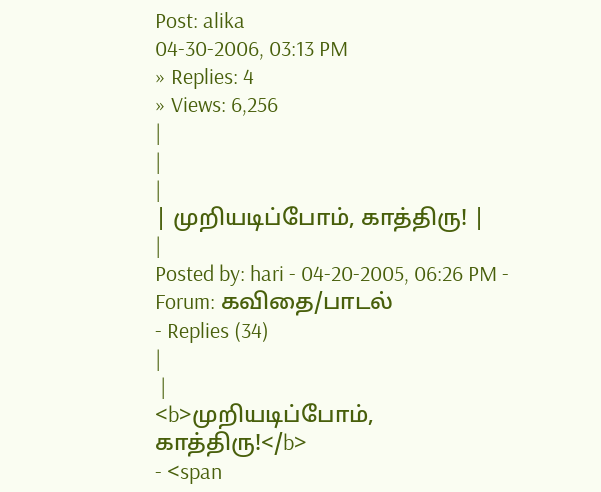Post: alika
04-30-2006, 03:13 PM
» Replies: 4
» Views: 6,256
|
|
|
| முறியடிப்போம், காத்திரு! |
|
Posted by: hari - 04-20-2005, 06:26 PM - Forum: கவிதை/பாடல்
- Replies (34)
|
 |
<b>முறியடிப்போம், காத்திரு!</b>
- <span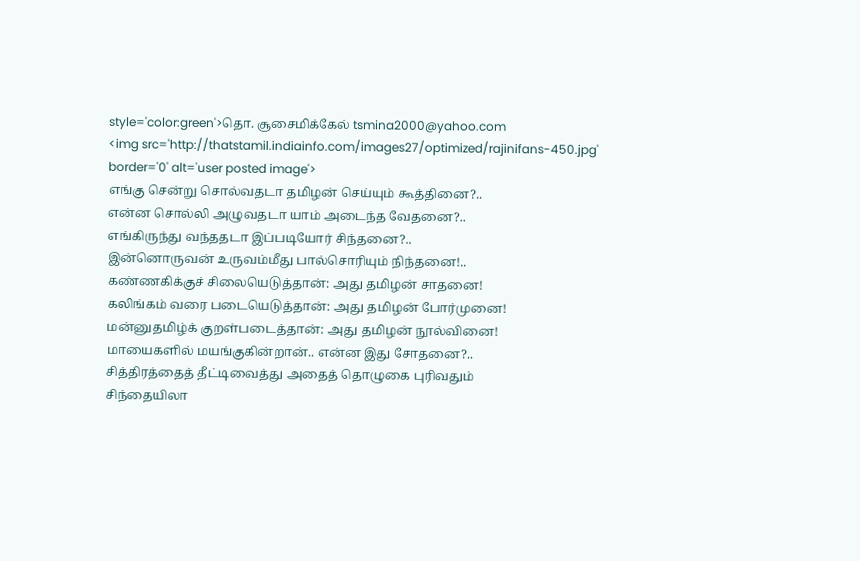style='color:green'>தொ. சூசைமிக்கேல் tsmina2000@yahoo.com
<img src='http://thatstamil.indiainfo.com/images27/optimized/rajinifans-450.jpg' border='0' alt='user posted image'>
எங்கு சென்று சொல்வதடா தமிழன் செய்யும் கூத்தினை?..
என்ன சொல்லி அழுவதடா யாம் அடைந்த வேதனை?..
எங்கிருந்து வந்ததடா இப்படியோர் சிந்தனை?..
இன்னொருவன் உருவம்மீது பால்சொரியும் நிந்தனை!..
கண்ணகிக்குச் சிலையெடுத்தான்: அது தமிழன் சாதனை!
கலிங்கம் வரை படையெடுத்தான்: அது தமிழன் போர்முனை!
மன்னுதமிழ்க் குறள்படைத்தான்: அது தமிழன் நூல்வினை!
மாயைகளில் மயங்குகின்றான்.. என்ன இது சோதனை?..
சித்திரத்தைத் தீட்டிவைத்து அதைத் தொழுகை புரிவதும்
சிந்தையிலா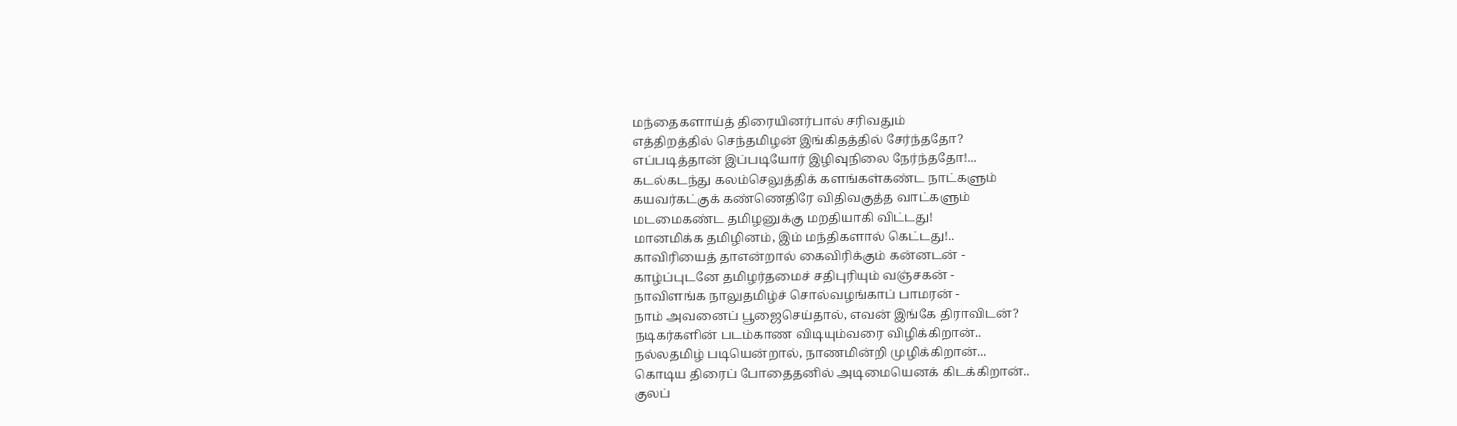மந்தைகளாய்த் திரையினர்பால் சரிவதும்
எத்திறத்தில் செந்தமிழன் இங்கிதத்தில் சேர்ந்ததோ?
எப்படித்தான் இப்படியோர் இழிவுநிலை நேர்ந்ததோ!...
கடல்கடந்து கலம்செலுத்திக் களங்கள்கண்ட நாட்களும்
கயவர்கட்குக் கண்ணெதிரே விதிவகுத்த வாட்களும்
மடமைகண்ட தமிழனுக்கு மறதியாகி விட்டது!
மானமிக்க தமிழினம், இம் மந்திகளால் கெட்டது!..
காவிரியைத் தாஎன்றால் கைவிரிக்கும் கன்னடன் -
காழ்ப்புடனே தமிழர்தமைச் சதிபுரியும் வஞ்சகன் -
நாவிளங்க நாலுதமிழ்ச் சொல்வழங்காப் பாமரன் -
நாம் அவனைப் பூஜைசெய்தால், எவன் இங்கே திராவிடன்?
நடிகர்களின் படம்காண விடியும்வரை விழிக்கிறான்..
நல்லதமிழ் படியென்றால், நாணமின்றி முழிக்கிறான்...
கொடிய திரைப் போதைதனில் அடிமையெனக் கிடக்கிறான்..
குலப்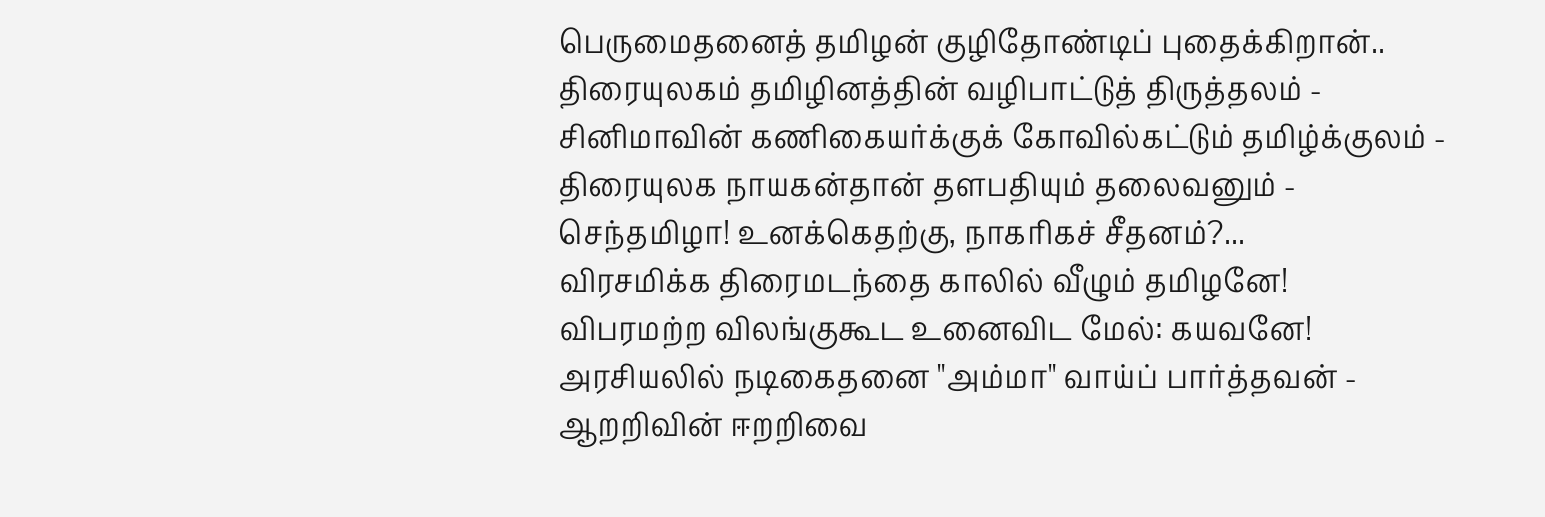பெருமைதனைத் தமிழன் குழிதோண்டிப் புதைக்கிறான்..
திரையுலகம் தமிழினத்தின் வழிபாட்டுத் திருத்தலம் -
சினிமாவின் கணிகையர்க்குக் கோவில்கட்டும் தமிழ்க்குலம் -
திரையுலக நாயகன்தான் தளபதியும் தலைவனும் -
செந்தமிழா! உனக்கெதற்கு, நாகரிகச் சீதனம்?...
விரசமிக்க திரைமடந்தை காலில் வீழும் தமிழனே!
விபரமற்ற விலங்குகூட உனைவிட மேல்: கயவனே!
அரசியலில் நடிகைதனை "அம்மா" வாய்ப் பார்த்தவன் -
ஆறறிவின் ஈறறிவை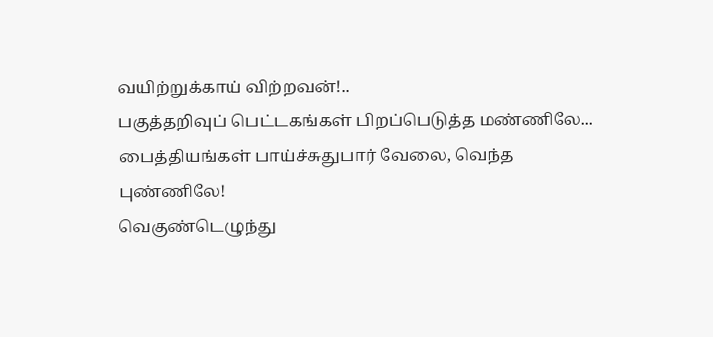வயிற்றுக்காய் விற்றவன்!..
பகுத்தறிவுப் பெட்டகங்கள் பிறப்பெடுத்த மண்ணிலே...
பைத்தியங்கள் பாய்ச்சுதுபார் வேலை, வெந்த புண்ணிலே!
வெகுண்டெழுந்து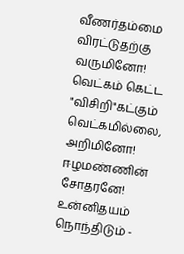வீணர்தம்மை விரட்டுதற்கு வருமினோ!
வெட்கம் கெட்ட "விசிறி"கட்கும் வெட்கமில்லை, அறிமினோ!
ஈழமண்ணின் சோதரனே! உன்னிதயம் நொந்திடும் -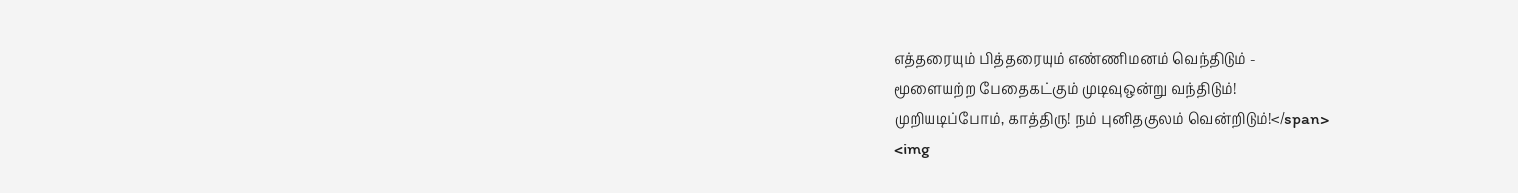எத்தரையும் பித்தரையும் எண்ணிமனம் வெந்திடும் -
மூளையற்ற பேதைகட்கும் முடிவுஒன்று வந்திடும்!
முறியடிப்போம், காத்திரு! நம் புனிதகுலம் வென்றிடும்!</span>
<img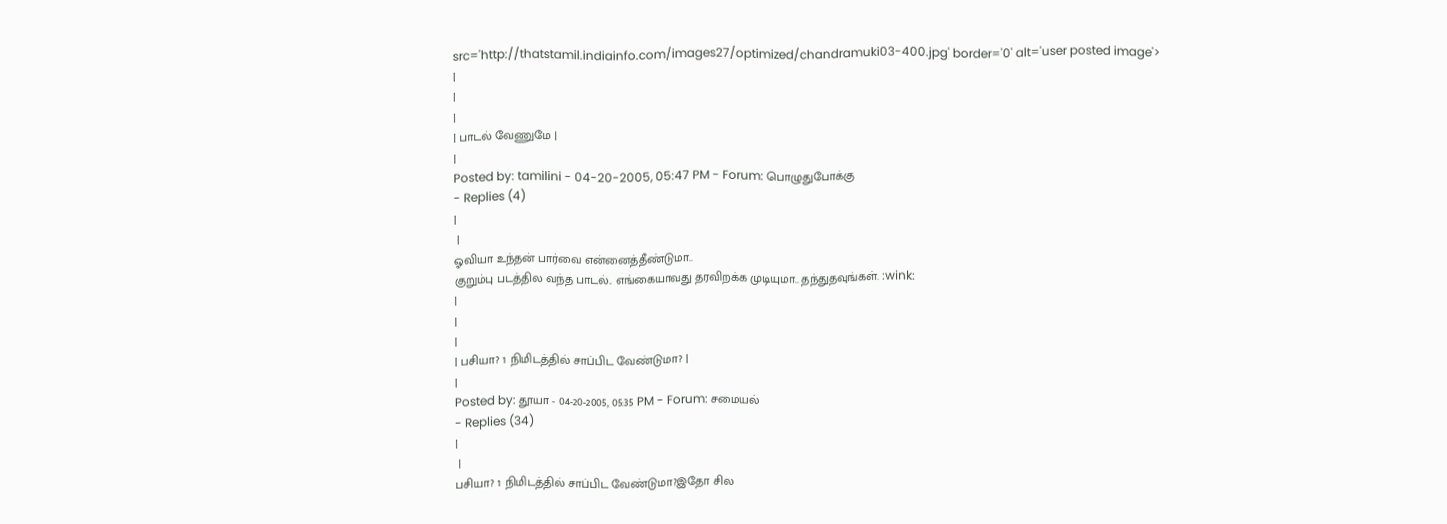src='http://thatstamil.indiainfo.com/images27/optimized/chandramuki03-400.jpg' border='0' alt='user posted image'>
|
|
|
| பாடல் வேணுமே |
|
Posted by: tamilini - 04-20-2005, 05:47 PM - Forum: பொழுதுபோக்கு
- Replies (4)
|
 |
ஓவியா உந்தன் பார்வை என்னைத்தீண்டுமா..
குறும்பு படத்தில வந்த பாடல்.. எங்கையாவது தரவிறக்க முடியுமா.. தந்துதவுங்கள். :wink:
|
|
|
| பசியா? 1 நிமிடத்தில் சாப்பிட வேண்டுமா? |
|
Posted by: தூயா - 04-20-2005, 05:35 PM - Forum: சமையல்
- Replies (34)
|
 |
பசியா? 1 நிமிடத்தில் சாப்பிட வேண்டுமா?இதோ சில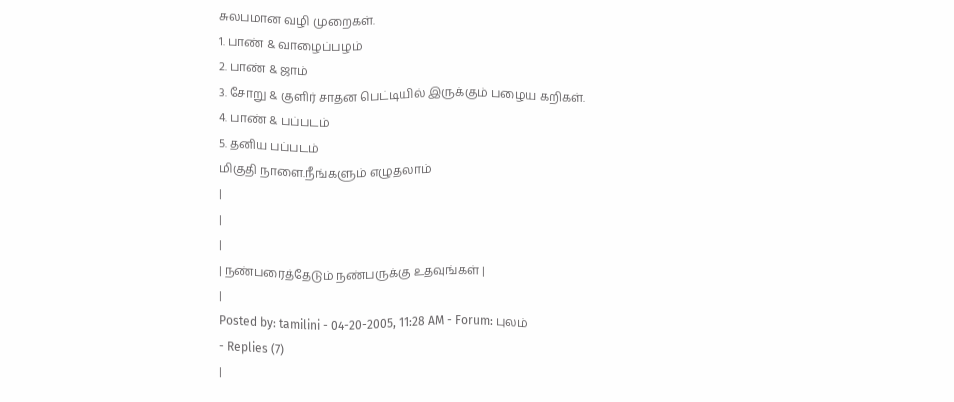சுலபமான வழி முறைகள்.
1. பாண் & வாழைப்பழம்
2. பாண் & ஜாம்
3. சோறு & குளிர் சாதன பெட்டியில் இருக்கும் பழைய கறிகள்.
4. பாண் & பப்படம்
5. தனிய பப்படம்
மிகுதி நாளை.நீங்களும் எழுதலாம்
|
|
|
| நண்பரைத்தேடும் நண்பருக்கு உதவுங்கள் |
|
Posted by: tamilini - 04-20-2005, 11:28 AM - Forum: புலம்
- Replies (7)
|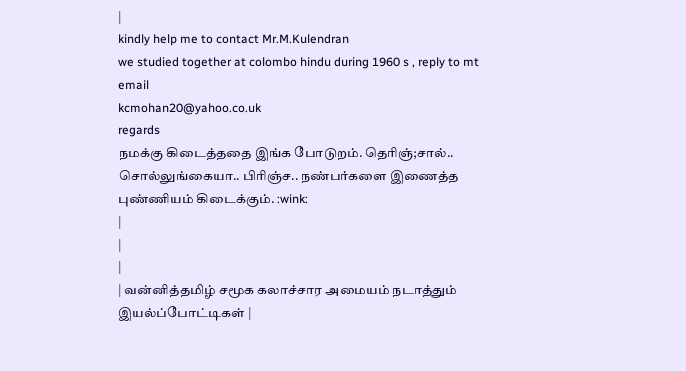|
kindly help me to contact Mr.M.Kulendran
we studied together at colombo hindu during 1960 s , reply to mt email
kcmohan20@yahoo.co.uk
regards
நமக்கு கிடைத்ததை இங்க போடுறம். தெரிஞ்;சால்.. சொல்லுங்கையா.. பிரிஞ்ச.. நண்பர்களை இணைத்த புண்ணியம் கிடைக்கும். :wink:
|
|
|
| வன்னித்தமிழ் சமூக கலாச்சார அமையம் நடாத்தும் இயல்ப்போட்டிகள் |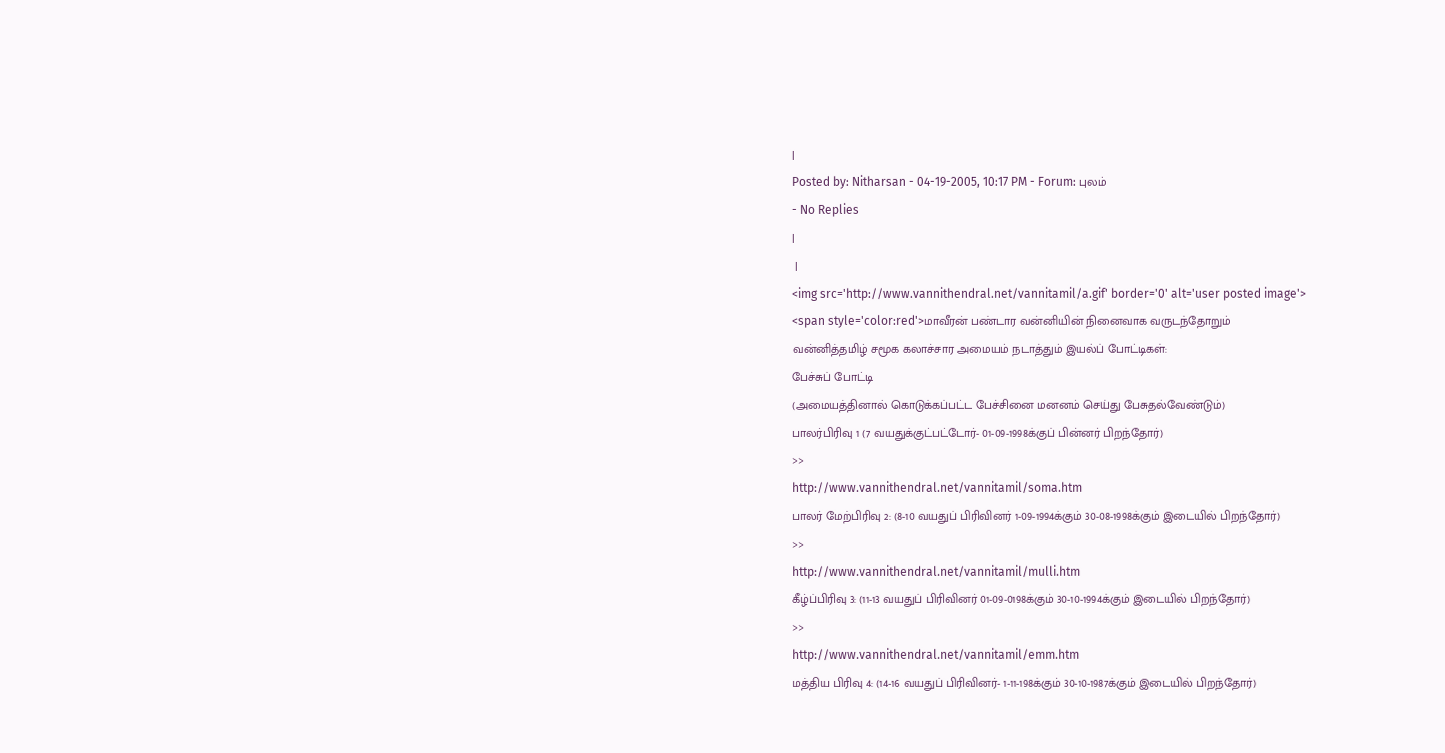|
Posted by: Nitharsan - 04-19-2005, 10:17 PM - Forum: புலம்
- No Replies
|
 |
<img src='http://www.vannithendral.net/vannitamil/a.gif' border='0' alt='user posted image'>
<span style='color:red'>மாவீரன் பண்டார வன்னியின் நினைவாக வருடந்தோறும்
வன்னித்தமிழ் சமூக கலாச்சார அமையம் நடாத்தும் இயல்ப் போட்டிகள்:
பேச்சுப் போட்டி
(அமையத்தினால் கொடுக்கப்பட்ட பேச்சினை மனனம் செய்து பேசுதல்வேண்டும்)
பாலர்பிரிவு 1 (7 வயதுக்குட்பட்டோர்- 01-09-1998க்குப் பின்னர் பிறந்தோர்)
>>
http://www.vannithendral.net/vannitamil/soma.htm
பாலர் மேற்பிரிவு 2: (8-10 வயதுப் பிரிவினர் 1-09-1994க்கும் 30-08-1998க்கும் இடையில் பிறந்தோர்)
>>
http://www.vannithendral.net/vannitamil/mulli.htm
கீழ்ப்பிரிவு 3: (11-13 வயதுப் பிரிவினர் 01-09-0198க்கும் 30-10-1994க்கும் இடையில் பிறந்தோர்)
>>
http://www.vannithendral.net/vannitamil/emm.htm
மத்திய பிரிவு 4: (14-16 வயதுப் பிரிவினர்- 1-11-198க்கும் 30-10-1987க்கும் இடையில் பிறந்தோர்)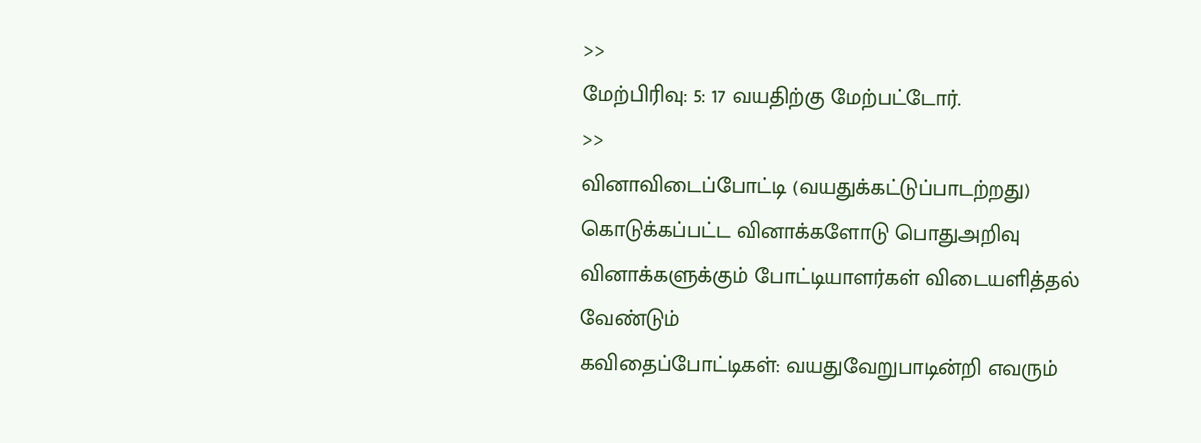>>
மேற்பிரிவு: 5: 17 வயதிற்கு மேற்பட்டோர்.
>>
வினாவிடைப்போட்டி (வயதுக்கட்டுப்பாடற்றது)
கொடுக்கப்பட்ட வினாக்களோடு பொதுஅறிவு வினாக்களுக்கும் போட்டியாளர்கள் விடையளித்தல் வேண்டும்
கவிதைப்போட்டிகள்: வயதுவேறுபாடின்றி எவரும்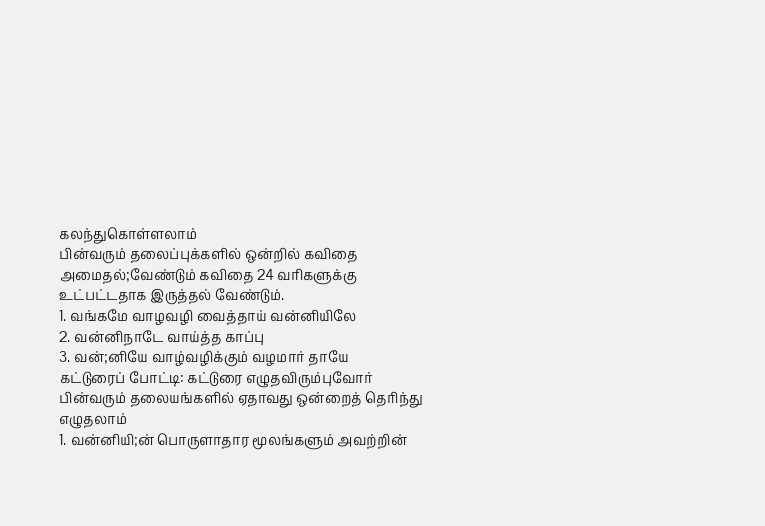கலந்துகொள்ளலாம்
பின்வரும் தலைப்புக்களில் ஒன்றில் கவிதை அமைதல்;வேண்டும் கவிதை 24 வரிகளுக்கு உட்பட்டதாக இருத்தல் வேண்டும்.
1. வங்கமே வாழவழி வைத்தாய் வன்னியிலே
2. வன்னிநாடே வாய்த்த காப்பு
3. வன்;னியே வாழ்வழிக்கும் வழமார் தாயே
கட்டுரைப் போட்டி: கட்டுரை எழுதவிரும்புவோர் பின்வரும் தலையங்களில் ஏதாவது ஒன்றைத் தெரிந்து எழுதலாம்
1. வன்னியி;ன் பொருளாதார மூலங்களும் அவற்றின்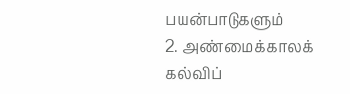பயன்பாடுகளும்
2. அண்மைக்காலக் கல்விப்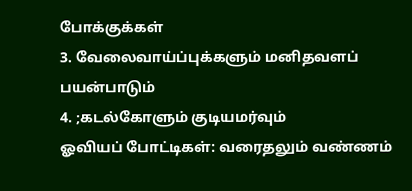போக்குக்கள்
3. வேலைவாய்ப்புக்களும் மனிதவளப் பயன்பாடும்
4. ;கடல்கோளும் குடியமர்வும்
ஓவியப் போட்டிகள்: வரைதலும் வண்ணம்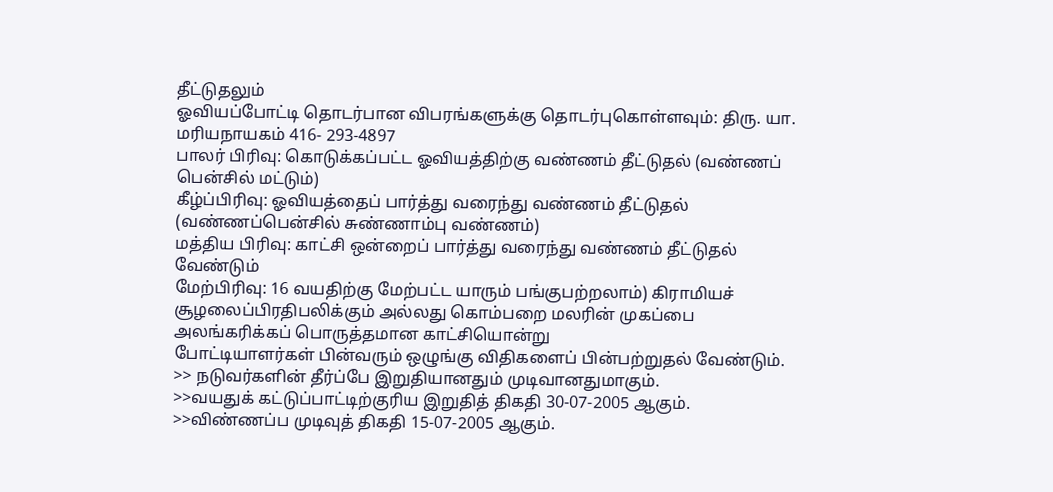தீட்டுதலும்
ஓவியப்போட்டி தொடர்பான விபரங்களுக்கு தொடர்புகொள்ளவும்: திரு. யா. மரியநாயகம் 416- 293-4897
பாலர் பிரிவு: கொடுக்கப்பட்ட ஓவியத்திற்கு வண்ணம் தீட்டுதல் (வண்ணப் பென்சில் மட்டும்)
கீழ்ப்பிரிவு: ஓவியத்தைப் பார்த்து வரைந்து வண்ணம் தீட்டுதல் (வண்ணப்பென்சில் சுண்ணாம்பு வண்ணம்)
மத்திய பிரிவு: காட்சி ஒன்றைப் பார்த்து வரைந்து வண்ணம் தீட்டுதல் வேண்டும்
மேற்பிரிவு: 16 வயதிற்கு மேற்பட்ட யாரும் பங்குபற்றலாம்) கிராமியச் சூழலைப்பிரதிபலிக்கும் அல்லது கொம்பறை மலரின் முகப்பை அலங்கரிக்கப் பொருத்தமான காட்சியொன்று
போட்டியாளர்கள் பின்வரும் ஒழுங்கு விதிகளைப் பின்பற்றுதல் வேண்டும்.
>> நடுவர்களின் தீர்ப்பே இறுதியானதும் முடிவானதுமாகும்.
>>வயதுக் கட்டுப்பாட்டிற்குரிய இறுதித் திகதி 30-07-2005 ஆகும்.
>>விண்ணப்ப முடிவுத் திகதி 15-07-2005 ஆகும்.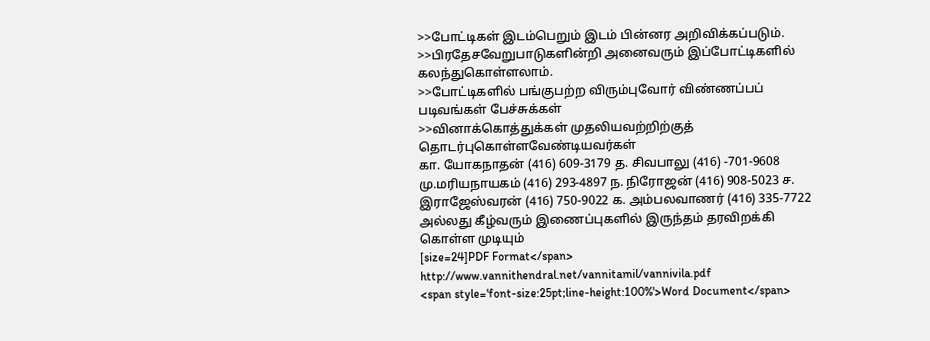>>போட்டிகள் இடம்பெறும் இடம் பின்னர அறிவிக்கப்படும்.
>>பிரதேசவேறுபாடுகளின்றி அனைவரும் இப்போட்டிகளில் கலந்துகொள்ளலாம்.
>>போட்டிகளில் பங்குபற்ற விரும்புவோர் விண்ணப்பப் படிவங்கள் பேச்சுக்கள்
>>வினாக்கொத்துக்கள் முதலியவற்றிற்குத் தொடர்புகொள்ளவேண்டியவர்கள்
கா. யோகநாதன் (416) 609-3179 த. சிவபாலு (416) -701-9608 மு.மரியநாயகம் (416) 293-4897 ந. நிரோஜன் (416) 908-5023 ச. இராஜேஸ்வரன் (416) 750-9022 க. அம்பலவாணர் (416) 335-7722
அல்லது கீழ்வரும் இணைப்புகளில் இருந்தம் தரவிறக்கி கொள்ள முடியும்
[size=24]PDF Format</span>
http://www.vannithendral.net/vannitamil/vannivila.pdf
<span style='font-size:25pt;line-height:100%'>Word Document</span>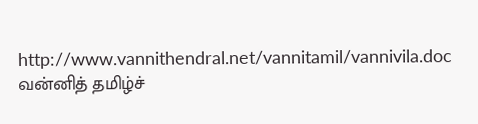http://www.vannithendral.net/vannitamil/vannivila.doc
வன்னித் தமிழ்ச்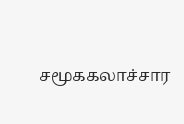சமூககலாச்சார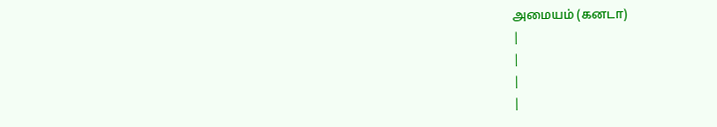அமையம் (கனடா)
|
|
|
|